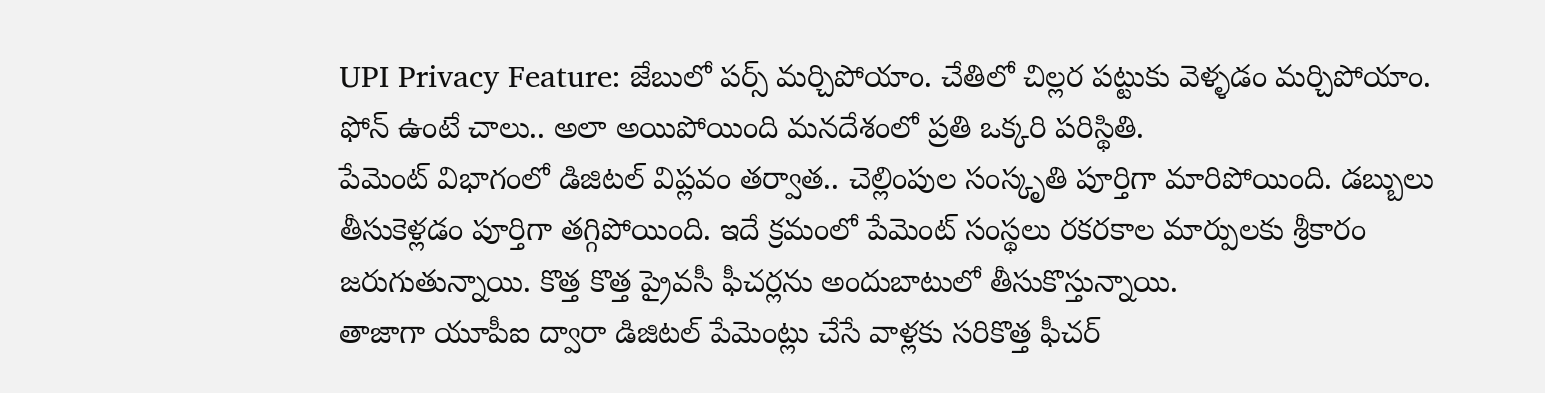UPI Privacy Feature: జేబులో పర్స్ మర్చిపోయాం. చేతిలో చిల్లర పట్టుకు వెళ్ళడం మర్చిపోయాం. ఫోన్ ఉంటే చాలు.. అలా అయిపోయింది మనదేశంలో ప్రతి ఒక్కరి పరిస్థితి.
పేమెంట్ విభాగంలో డిజిటల్ విప్లవం తర్వాత.. చెల్లింపుల సంస్కృతి పూర్తిగా మారిపోయింది. డబ్బులు తీసుకెళ్లడం పూర్తిగా తగ్గిపోయింది. ఇదే క్రమంలో పేమెంట్ సంస్థలు రకరకాల మార్పులకు శ్రీకారం జరుగుతున్నాయి. కొత్త కొత్త ప్రైవసీ ఫీచర్లను అందుబాటులో తీసుకొస్తున్నాయి.
తాజాగా యూపీఐ ద్వారా డిజిటల్ పేమెంట్లు చేసే వాళ్లకు సరికొత్త ఫీచర్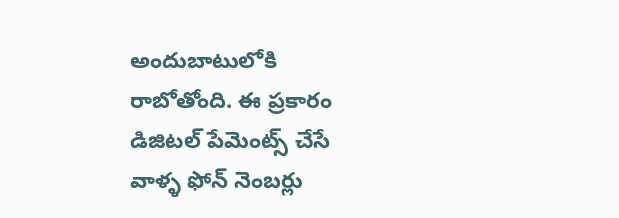అందుబాటులోకి రాబోతోంది. ఈ ప్రకారం డిజిటల్ పేమెంట్స్ చేసే వాళ్ళ ఫోన్ నెంబర్లు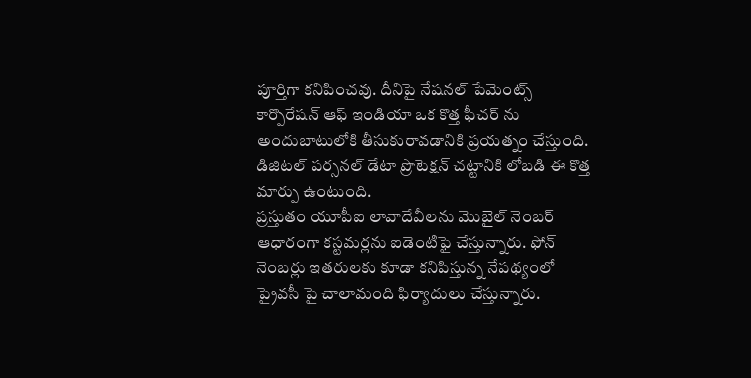పూర్తిగా కనిపించవు. దీనిపై నేషనల్ పేమెంట్స్ కార్పొరేషన్ ఆఫ్ ఇండియా ఒక కొత్త ఫీచర్ ను అందుబాటులోకి తీసుకురావడానికి ప్రయత్నం చేస్తుంది. డిజిటల్ పర్సనల్ డేటా ప్రొటెక్షన్ చట్టానికి లోబడి ఈ కొత్త మార్పు ఉంటుంది.
ప్రస్తుతం యూపీఐ లావాదేవీలను మొబైల్ నెంబర్ ఆధారంగా కస్టమర్లను ఐడెంటిఫై చేస్తున్నారు. ఫోన్ నెంబర్లు ఇతరులకు కూడా కనిపిస్తున్న నేపథ్యంలో ప్రైవసీ పై చాలామంది ఫిర్యాదులు చేస్తున్నారు.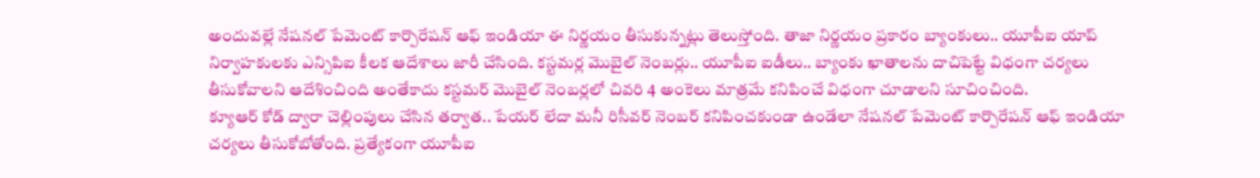అందువల్లే నేషనల్ పేమెంట్ కార్పొరేషన్ ఆఫ్ ఇండియా ఈ నిర్ణయం తీసుకున్నట్లు తెలుస్తోంది. తాజా నిర్ణయం ప్రకారం బ్యాంకులు.. యూపీఐ యాప్ నిర్వాహకులకు ఎన్సిపిఐ కీలక ఆదేశాలు జారీ చేసింది. కస్టమర్ల మొబైల్ నెంబర్లు.. యూపీఐ ఐడీలు.. బ్యాంకు ఖాతాలను దాచిపెట్టే విధంగా చర్యలు తీసుకోవాలని ఆదేశించింది అంతేకాదు కస్టమర్ మొబైల్ నెంబర్లలో చివరి 4 అంకెలు మాత్రమే కనిపించే విధంగా చూడాలని సూచించింది.
క్యూఆర్ కోడ్ ద్వారా చెల్లింపులు చేసిన తర్వాత.. పేయర్ లేదా మనీ రిసీవర్ నెంబర్ కనిపించకుండా ఉండేలా నేషనల్ పేమెంట్ కార్పొరేషన్ ఆఫ్ ఇండియా చర్యలు తీసుకోబోతోంది. ప్రత్యేకంగా యూపీఐ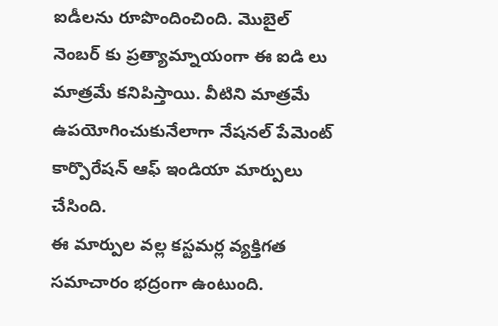ఐడీలను రూపొందించింది. మొబైల్ నెంబర్ కు ప్రత్యామ్నాయంగా ఈ ఐడి లు మాత్రమే కనిపిస్తాయి. వీటిని మాత్రమే ఉపయోగించుకునేలాగా నేషనల్ పేమెంట్ కార్పొరేషన్ ఆఫ్ ఇండియా మార్పులు చేసింది.
ఈ మార్పుల వల్ల కస్టమర్ల వ్యక్తిగత సమాచారం భద్రంగా ఉంటుంది.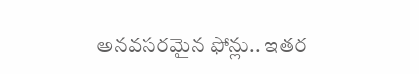అనవసరమైన ఫోన్లు.. ఇతర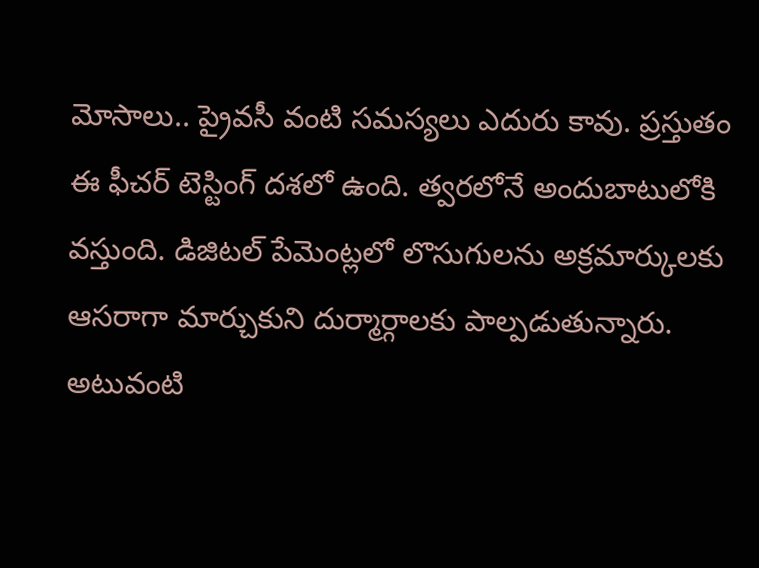మోసాలు.. ప్రైవసీ వంటి సమస్యలు ఎదురు కావు. ప్రస్తుతం ఈ ఫీచర్ టెస్టింగ్ దశలో ఉంది. త్వరలోనే అందుబాటులోకి వస్తుంది. డిజిటల్ పేమెంట్లలో లొసుగులను అక్రమార్కులకు ఆసరాగా మార్చుకుని దుర్మార్గాలకు పాల్పడుతున్నారు. అటువంటి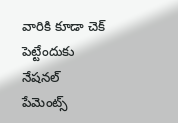వారికి కూడా చెక్ పెట్టేందుకు నేషనల్ పేమెంట్స్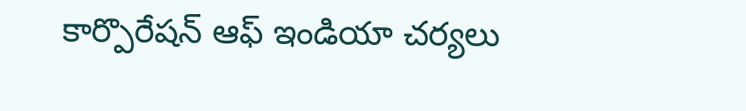కార్పొరేషన్ ఆఫ్ ఇండియా చర్యలు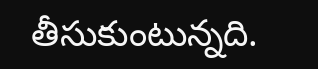తీసుకుంటున్నది.